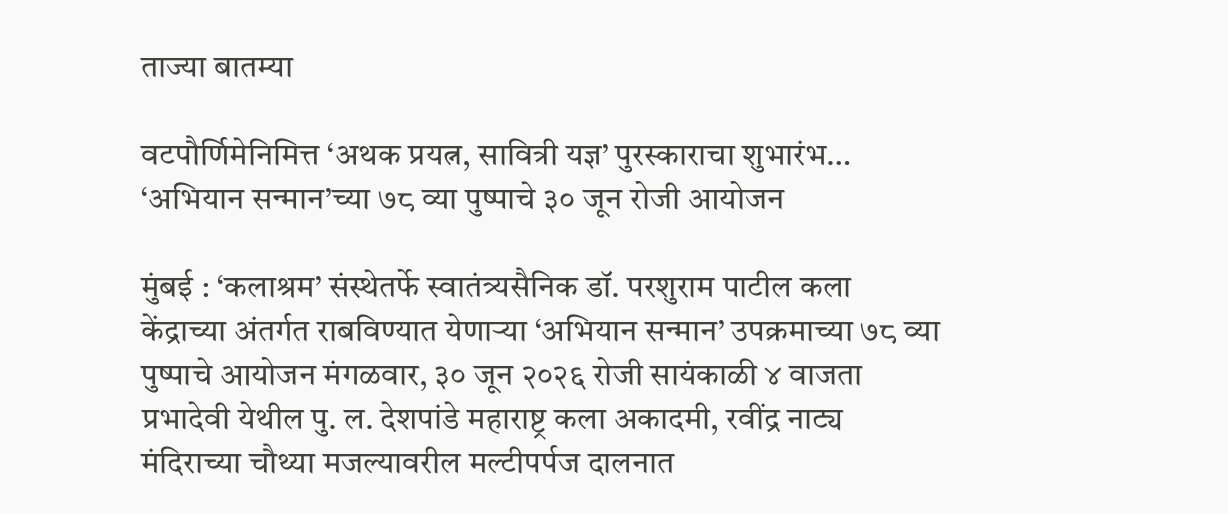ताज्या बातम्या

वटपौर्णिमेनिमित्त ‘अथक प्रयत्न, सावित्री यज्ञ’ पुरस्काराचा शुभारंभ… ‘अभियान सन्मान’च्या ७८ व्या पुष्पाचे ३० जून रोजी आयोजन

मुंबई : ‘कलाश्रम’ संस्थेतर्फे स्वातंत्र्यसैनिक डॉ. परशुराम पाटील कला केंद्राच्या अंतर्गत राबविण्यात येणाऱ्या ‘अभियान सन्मान’ उपक्रमाच्या ७८ व्या पुष्पाचे आयोजन मंगळवार, ३० जून २०२६ रोजी सायंकाळी ४ वाजता प्रभादेवी येथील पु. ल. देशपांडे महाराष्ट्र कला अकादमी, रवींद्र नाट्य मंदिराच्या चौथ्या मजल्यावरील मल्टीपर्पज दालनात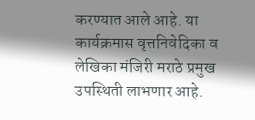करण्यात आले आहे. या कार्यक्रमास वृत्तनिवेदिका व लेखिका मंजिरी मराठे प्रमुख उपस्थिती लाभणार आहे.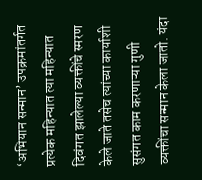‘अभियान सन्मान’ उपक्रमांतर्गत प्रत्येक महिन्यात त्या महिन्यात दिवंगत झालेल्या व्यक्तींचे स्मरण केले जाते तसेच त्यांच्या कार्याशी सुसंगत काम करणाऱ्या गुणी व्यक्तींचा सन्मान केला जातो. यंदा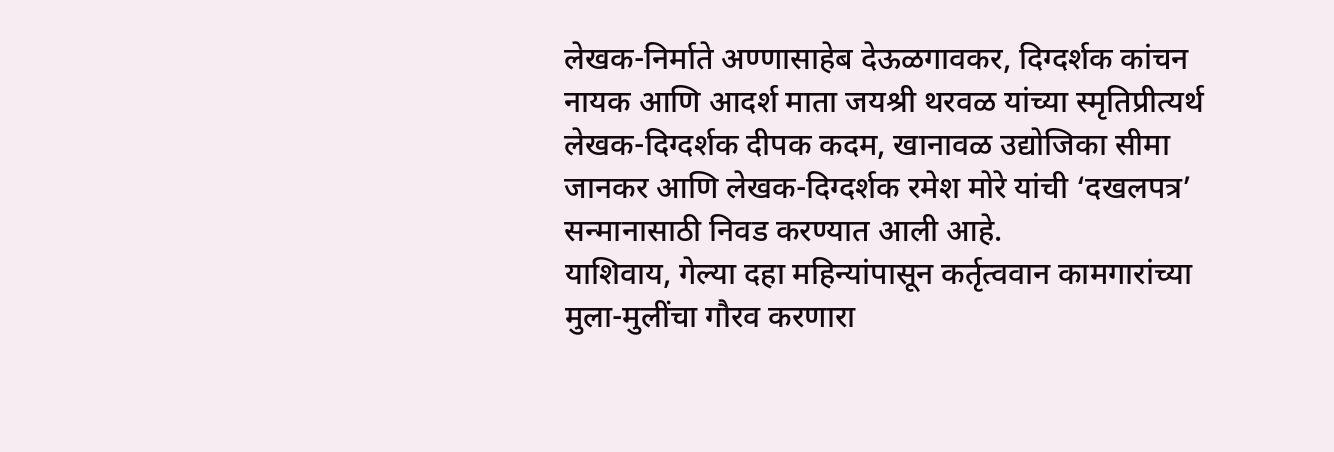लेखक-निर्माते अण्णासाहेब देऊळगावकर, दिग्दर्शक कांचन नायक आणि आदर्श माता जयश्री थरवळ यांच्या स्मृतिप्रीत्यर्थ लेखक-दिग्दर्शक दीपक कदम, खानावळ उद्योजिका सीमा जानकर आणि लेखक-दिग्दर्शक रमेश मोरे यांची ‘दखलपत्र’ सन्मानासाठी निवड करण्यात आली आहे.
याशिवाय, गेल्या दहा महिन्यांपासून कर्तृत्ववान कामगारांच्या मुला-मुलींचा गौरव करणारा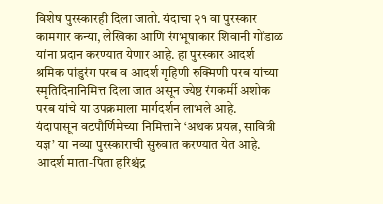विशेष पुरस्कारही दिला जातो. यंदाचा २१ वा पुरस्कार कामगार कन्या, लेखिका आणि रंगभूषाकार शिवानी गोंडाळ यांना प्रदान करण्यात येणार आहे. हा पुरस्कार आदर्श श्रमिक पांडुरंग परब व आदर्श गृहिणी रुक्मिणी परब यांच्या स्मृतिदिनानिमित्त दिला जात असून ज्येष्ठ रंगकर्मी अशोक परब यांचे या उपक्रमाला मार्गदर्शन लाभले आहे.
यंदापासून वटपौर्णिमेच्या निमित्ताने ‘अथक प्रयत्न, सावित्री यज्ञ’ या नव्या पुरस्काराची सुरुवात करण्यात येत आहे. आदर्श माता-पिता हरिश्चंद्र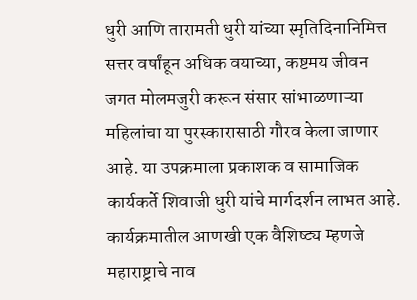धुरी आणि तारामती धुरी यांच्या स्मृतिदिनानिमित्त सत्तर वर्षांहून अधिक वयाच्या, कष्टमय जीवन जगत मोलमजुरी करून संसार सांभाळणाऱ्या महिलांचा या पुरस्कारासाठी गौरव केला जाणार आहे. या उपक्रमाला प्रकाशक व सामाजिक कार्यकर्ते शिवाजी धुरी यांचे मार्गदर्शन लाभत आहे.
कार्यक्रमातील आणखी एक वैशिष्ट्य म्हणजे महाराष्ट्राचे नाव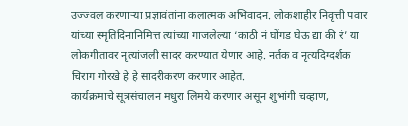उज्ज्वल करणाऱ्या प्रज्ञावंतांना कलात्मक अभिवादन. लोकशाहीर निवृत्ती पवार यांच्या स्मृतिदिनानिमित्त त्यांच्या गाजलेल्या ‘काठी नं घोंगड घेऊ द्या की रं’ या लोकगीतावर नृत्यांजली सादर करण्यात येणार आहे. नर्तक व नृत्यदिग्दर्शक चिराग गोरखे हे हे सादरीकरण करणार आहेत.
कार्यक्रमाचे सूत्रसंचालन मधुरा लिमये करणार असून शुभांगी चव्हाण,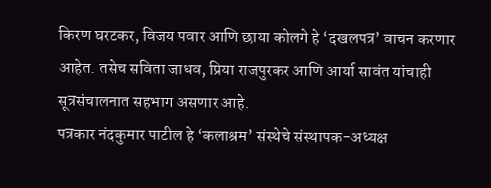किरण घरटकर, विजय पवार आणि छाया कोलगे हे ‘दखलपत्र’ वाचन करणार आहेत. तसेच सविता जाधव, प्रिया राजपुरकर आणि आर्या सावंत यांचाही सूत्रसंचालनात सहभाग असणार आहे.
पत्रकार नंदकुमार पाटील हे ‘कलाश्रम’ संस्थेचे संस्थापक-अध्यक्ष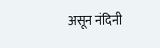असून नंदिनी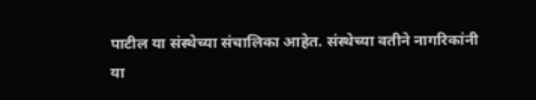पाटील या संस्थेच्या संचालिका आहेत. संस्थेच्या वतीने नागरिकांनी या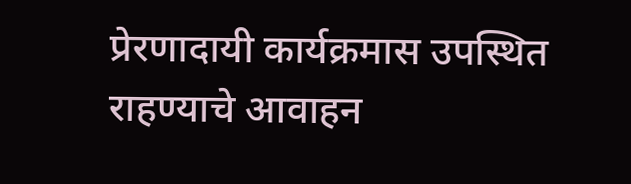प्रेरणादायी कार्यक्रमास उपस्थित राहण्याचे आवाहन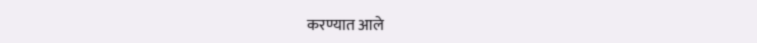करण्यात आले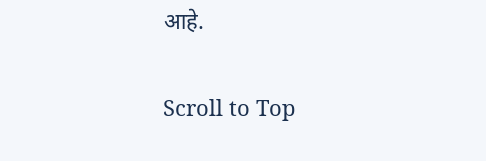आहे.

Scroll to Top